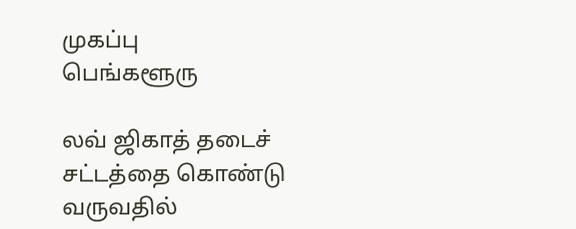முகப்பு
பெங்களூரு

லவ் ஜிகாத் தடைச் சட்டத்தை கொண்டு வருவதில்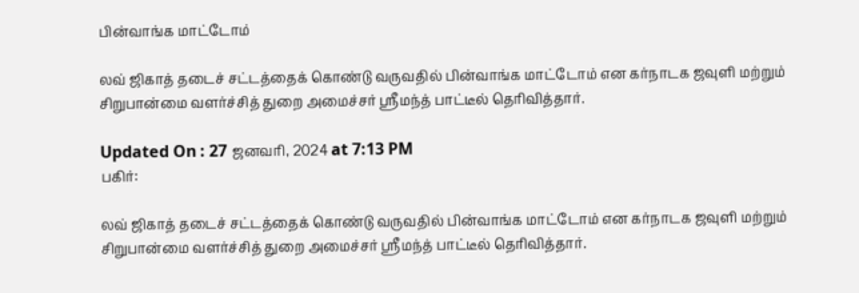பின்வாங்க மாட்டோம்

லவ் ஜிகாத் தடைச் சட்டத்தைக் கொண்டு வருவதில் பின்வாங்க மாட்டோம் என கர்நாடக ஜவுளி மற்றும் சிறுபான்மை வளர்ச்சித் துறை அமைச்சர் ஸ்ரீமந்த் பாட்டீல் தெரிவித்தார்.

Updated On : 27 ஜனவரி, 2024 at 7:13 PM
பகிர்:

லவ் ஜிகாத் தடைச் சட்டத்தைக் கொண்டு வருவதில் பின்வாங்க மாட்டோம் என கர்நாடக ஜவுளி மற்றும் சிறுபான்மை வளர்ச்சித் துறை அமைச்சர் ஸ்ரீமந்த் பாட்டீல் தெரிவித்தார்.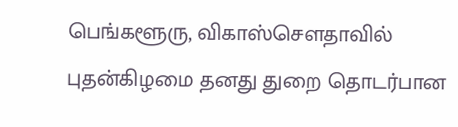பெங்களூரு, விகாஸ்சௌதாவில் புதன்கிழமை தனது துறை தொடர்பான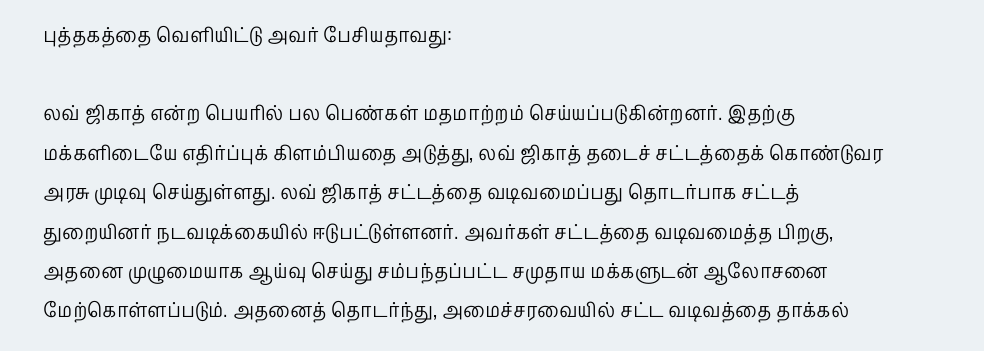புத்தகத்தை வெளியிட்டு அவர் பேசியதாவது:

லவ் ஜிகாத் என்ற பெயரில் பல பெண்கள் மதமாற்றம் செய்யப்படுகின்றனர். இதற்கு மக்களிடையே எதிர்ப்புக் கிளம்பியதை அடுத்து, லவ் ஜிகாத் தடைச் சட்டத்தைக் கொண்டுவர அரசு முடிவு செய்துள்ளது. லவ் ஜிகாத் சட்டத்தை வடிவமைப்பது தொடர்பாக சட்டத் துறையினர் நடவடிக்கையில் ஈடுபட்டுள்ளனர். அவர்கள் சட்டத்தை வடிவமைத்த பிறகு, அதனை முழுமையாக ஆய்வு செய்து சம்பந்தப்பட்ட சமுதாய மக்களுடன் ஆலோசனை மேற்கொள்ளப்படும். அதனைத் தொடர்ந்து, அமைச்சரவையில் சட்ட வடிவத்தை தாக்கல்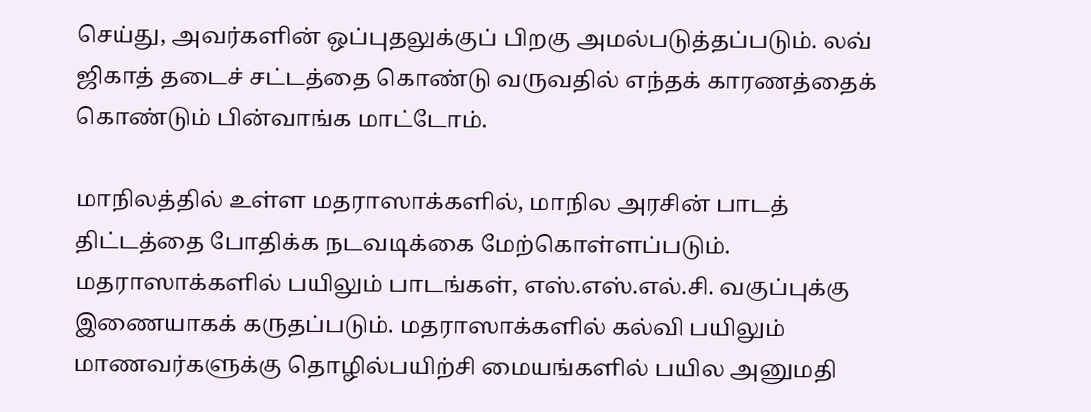செய்து, அவர்களின் ஒப்புதலுக்குப் பிறகு அமல்படுத்தப்படும். லவ் ஜிகாத் தடைச் சட்டத்தை கொண்டு வருவதில் எந்தக் காரணத்தைக் கொண்டும் பின்வாங்க மாட்டோம்.

மாநிலத்தில் உள்ள மதராஸாக்களில், மாநில அரசின் பாடத் திட்டத்தை போதிக்க நடவடிக்கை மேற்கொள்ளப்படும். மதராஸாக்களில் பயிலும் பாடங்கள், எஸ்.எஸ்.எல்.சி. வகுப்புக்கு இணையாகக் கருதப்படும். மதராஸாக்களில் கல்வி பயிலும் மாணவர்களுக்கு தொழில்பயிற்சி மையங்களில் பயில அனுமதி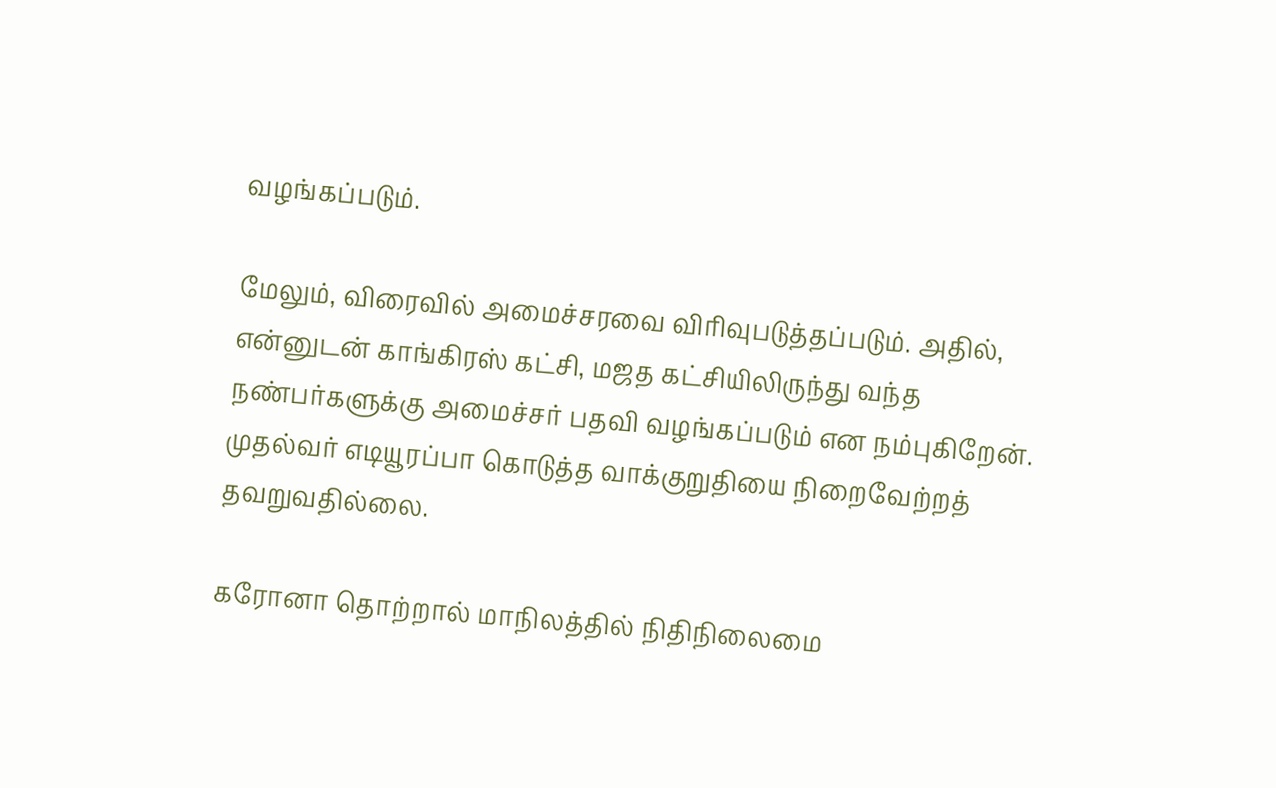வழங்கப்படும்.

மேலும், விரைவில் அமைச்சரவை விரிவுபடுத்தப்படும். அதில், என்னுடன் காங்கிரஸ் கட்சி, மஜத கட்சியிலிருந்து வந்த நண்பர்களுக்கு அமைச்சர் பதவி வழங்கப்படும் என நம்புகிறேன். முதல்வர் எடியூரப்பா கொடுத்த வாக்குறுதியை நிறைவேற்றத் தவறுவதில்லை.

கரோனா தொற்றால் மாநிலத்தில் நிதிநிலைமை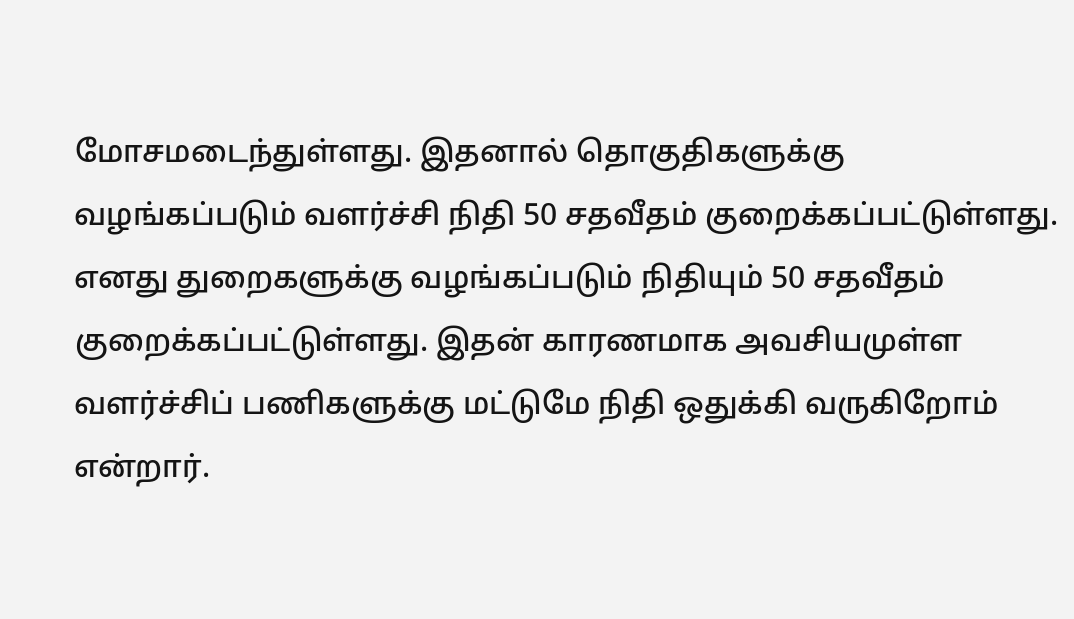மோசமடைந்துள்ளது. இதனால் தொகுதிகளுக்கு வழங்கப்படும் வளர்ச்சி நிதி 50 சதவீதம் குறைக்கப்பட்டுள்ளது. எனது துறைகளுக்கு வழங்கப்படும் நிதியும் 50 சதவீதம் குறைக்கப்பட்டுள்ளது. இதன் காரணமாக அவசியமுள்ள வளர்ச்சிப் பணிகளுக்கு மட்டுமே நிதி ஒதுக்கி வருகிறோம் என்றார்.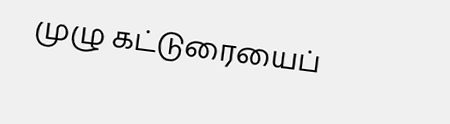முழு கட்டுரையைப்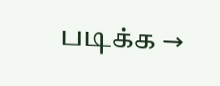படிக்க →